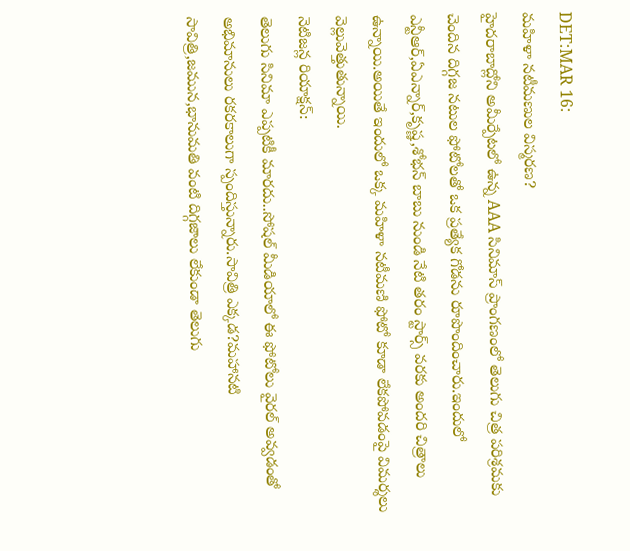DET:MAR 16:
మహిళా నటీమణుల విస్మరణ?
హైదరాబాద్లోని అమీర్పేటలో ఉన్న AAA సినిమాస్ ప్రాంగణంలో తెలుగు చిత్ర పరిశ్రమకు చెందిన దిగ్గజ నటుల ఫోటోలతో ఒక ప్రత్యేక గోడను రూపొందించారు.ఇందులో ఎన్టీఆర్,ఏఎన్నార్,కృష్ణ,శోభన్ బాబు నుండి నేటి తరం స్టార్స్ వరకు అందరి చిత్రాలు ఉన్నాయి.అయితే ఇందులో ఒక్క మహిళా నటీమణి ఫోటో కూడా లేకపోవడంపై విమర్శలు వెల్లువెత్తుతున్నాయి.
నెటిజన్ల రియాక్షన్:
తెలుగు సినిమా ఎప్పటికీ మారదు..సోషల్ మీడియాలో ఈ ఫోటోలు వైరల్ అవ్వడంతో అభిమానులు రకరకాలుగా స్పందిస్తున్నారు.సావిత్రి ఎక్కడ?మహానటి సావిత్రి,జమున,భానుమతి వంటి దిగ్గజాలు లేకుండా తెలుగు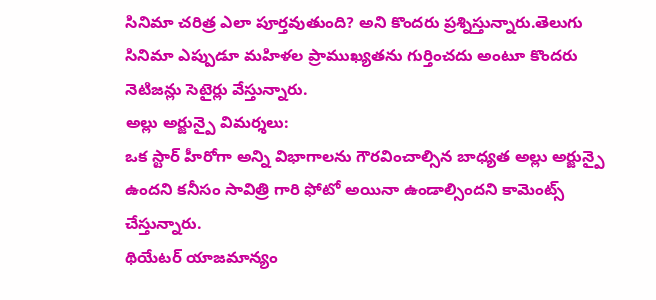సినిమా చరిత్ర ఎలా పూర్తవుతుంది? అని కొందరు ప్రశ్నిస్తున్నారు.తెలుగు సినిమా ఎప్పుడూ మహిళల ప్రాముఖ్యతను గుర్తించదు అంటూ కొందరు నెటిజన్లు సెటైర్లు వేస్తున్నారు.
అల్లు అర్జున్పై విమర్శలు:
ఒక స్టార్ హీరోగా అన్ని విభాగాలను గౌరవించాల్సిన బాధ్యత అల్లు అర్జున్పై ఉందని కనీసం సావిత్రి గారి ఫోటో అయినా ఉండాల్సిందని కామెంట్స్ చేస్తున్నారు.
థియేటర్ యాజమాన్యం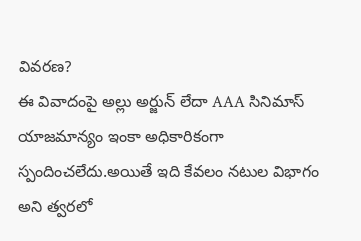వివరణ?
ఈ వివాదంపై అల్లు అర్జున్ లేదా AAA సినిమాస్ యాజమాన్యం ఇంకా అధికారికంగా స్పందించలేదు.అయితే ఇది కేవలం నటుల విభాగం అని త్వరలో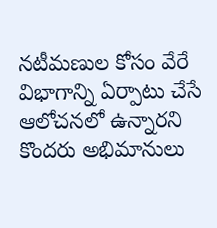నటీమణుల కోసం వేరే విభాగాన్ని ఏర్పాటు చేసే ఆలోచనలో ఉన్నారని కొందరు అభిమానులు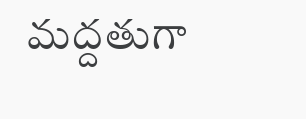మద్దతుగా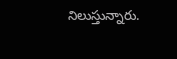నిలుస్తున్నారు.